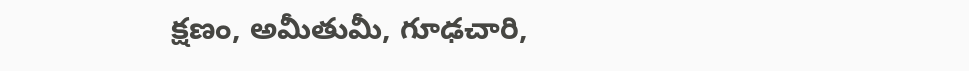క్షణం, అమీతుమీ, గూఢచారి,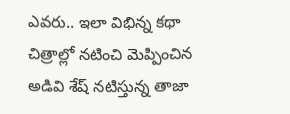ఎవరు.. ఇలా విభిన్న కథా చిత్రాల్లో నటించి మెప్పించిన అడివి శేష్ నటిస్తున్న తాజా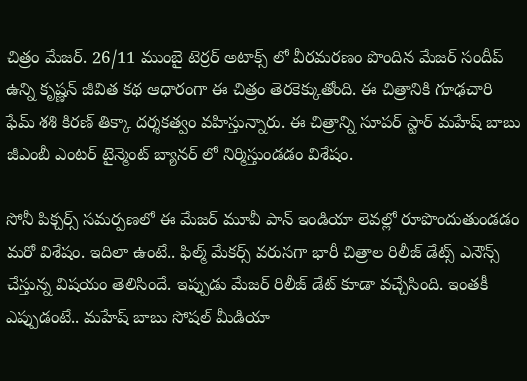చిత్రం మేజర్. 26/11 ముంబై టెర్రర్ అటాక్స్ లో వీరమరణం పొందిన మేజర్ సందీప్ ఉన్ని కృష్ణన్ జీవిత కథ ఆధారంగా ఈ చిత్రం తెరకెక్కుతోంది. ఈ చిత్రానికి గూఢచారి ఫేమ్ శశి కిరణ్ తిక్కా దర్శకత్వం వహిస్తున్నారు. ఈ చిత్రాన్ని సూపర్ స్టార్ మహేష్ బాబు జీఎంబీ ఎంటర్ టైన్మెంట్ బ్యానర్ లో నిర్మిస్తుండడం విశేషం.

సోనీ పిక్చర్స్ సమర్పణలో ఈ మేజర్ మూవీ పాన్ ఇండియా లెవల్లో రూపొందుతుండడం మరో విశేషం. ఇదిలా ఉంటే.. ఫిల్మ్ మేకర్స్ వరుసగా భారీ చిత్రాల రిలీజ్ డేట్స్ ఎనౌన్స్ చేస్తున్న విషయం తెలిసిందే. ఇప్పుడు మేజర్ రిలీజ్ డేట్ కూడా వచ్చేసింది. ఇంతకీ ఎప్పుడంటే.. మహేష్ బాబు సోషల్ మీడియా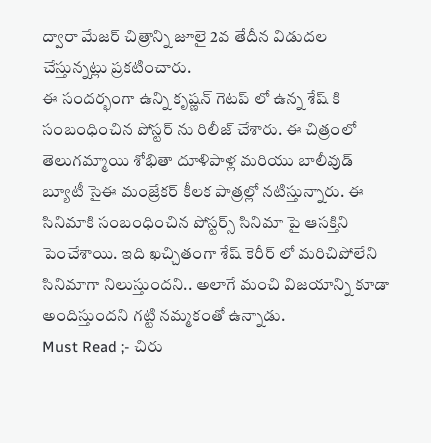ద్వారా మేజర్ చిత్రాన్ని జూలై 2వ తేదీన విడుదల చేస్తున్నట్లు ప్రకటించారు.
ఈ సందర్భంగా ఉన్ని కృష్ణన్ గెటప్ లో ఉన్న శేష్ కి సంబంధించిన పోస్టర్ ను రిలీజ్ చేశారు. ఈ చిత్రంలో తెలుగమ్మాయి శోభితా దూళిపాళ్ల మరియు బాలీవుడ్ బ్యూటీ సైఈ మంజ్రేకర్ కీలక పాత్రల్లో నటిస్తున్నారు. ఈ సినిమాకి సంబంధించిన పోస్టర్స్ సినిమా పై ఆసక్తిని పెంచేశాయి. ఇది ఖచ్చితంగా శేష్ కెరీర్ లో మరిచిపోలేని సినిమాగా నిలుస్తుందని.. అలాగే మంచి విజయాన్ని కూడా అందిస్తుందని గట్టి నమ్మకంతో ఉన్నాడు.
Must Read ;- చిరు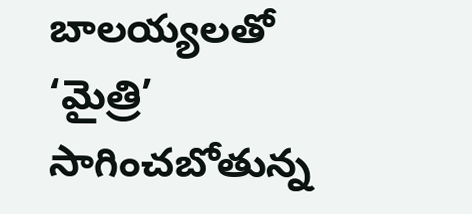బాలయ్యలతో ‘మైత్రి’ సాగించబోతున్న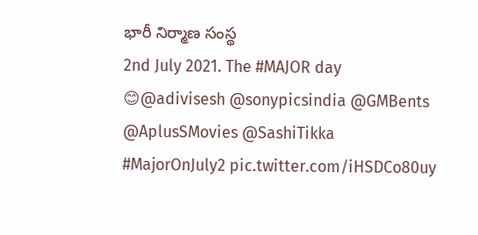భారీ నిర్మాణ సంస్థ
2nd July 2021. The #MAJOR day 😊@adivisesh @sonypicsindia @GMBents @AplusSMovies @SashiTikka #MajorOnJuly2 pic.twitter.com/iHSDCo80uy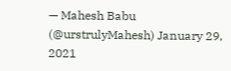— Mahesh Babu (@urstrulyMahesh) January 29, 2021